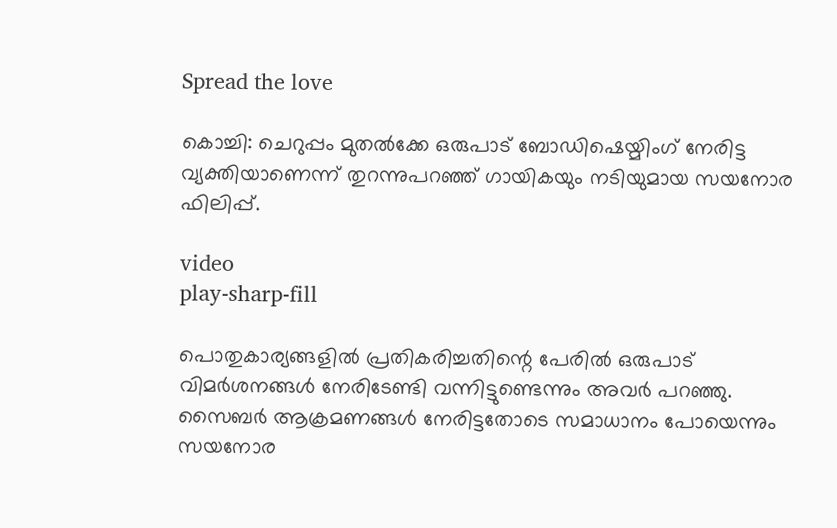Spread the love

കൊച്ചി: ചെറുപ്പം മുതല്‍ക്കേ ഒരുപാട് ബോഡിഷെയ്മിംഗ് നേരിട്ട വ്യക്തിയാണെന്ന് തുറന്നുപറഞ്ഞ് ഗായികയും നടിയുമായ സയനോര ഫിലിപ്പ്.

video
play-sharp-fill

പൊതുകാര്യങ്ങളില്‍ പ്രതികരിച്ചതിന്റെ പേരില്‍ ഒരുപാട് വിമർശനങ്ങള്‍ നേരിടേണ്ടി വന്നിട്ടുണ്ടെന്നും അവർ പറഞ്ഞു. സൈബർ ആക്രമണങ്ങള്‍ നേരിട്ടതോടെ സമാധാനം പോയെന്നും സയനോര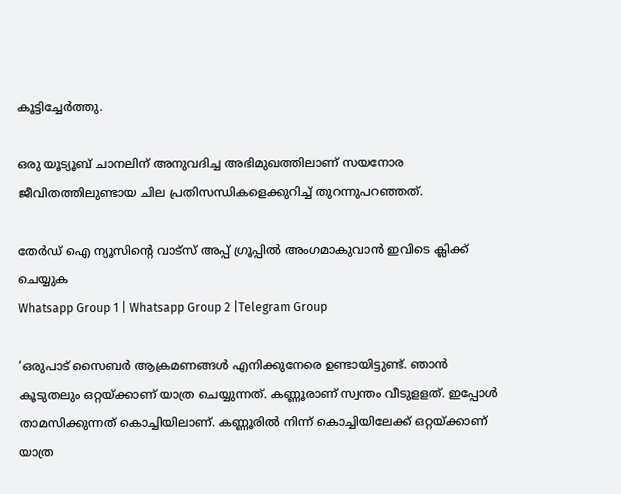കൂട്ടിച്ചേർത്തു.

ഒരു യൂട്യൂബ് ചാനലിന് അനുവദിച്ച അഭിമുഖത്തിലാണ് സയനോര ജീവിതത്തിലുണ്ടായ ചില പ്രതിസന്ധികളെക്കുറിച്ച്‌ തുറന്നുപറഞ്ഞത്.

തേർഡ് ഐ ന്യൂസിന്റെ വാട്സ് അപ്പ് ഗ്രൂപ്പിൽ അംഗമാകുവാൻ ഇവിടെ ക്ലിക്ക് ചെയ്യുക
Whatsapp Group 1 | Whatsapp Group 2 |Telegram Group

‘ഒരുപാട് സൈബർ ആക്രമണങ്ങള്‍ എനിക്കുനേരെ ഉണ്ടായിട്ടുണ്ട്. ഞാൻ കൂടുതലും ഒറ്റയ്ക്കാണ് യാത്ര ചെയ്യുന്നത്. കണ്ണൂരാണ് സ്വന്തം വീടുളളത്. ഇപ്പോള്‍ താമസിക്കുന്നത് കൊച്ചിയിലാണ്. കണ്ണൂരില്‍ നിന്ന് കൊച്ചിയിലേക്ക് ഒറ്റയ്ക്കാണ് യാത്ര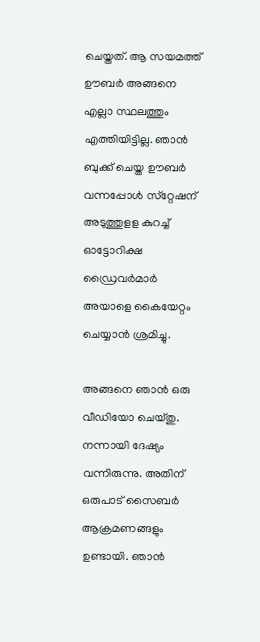ചെയ്തത്. ആ സയമത്ത് ഊബർ അങ്ങനെ എല്ലാ സ്ഥലത്തും എത്തിയിട്ടില്ല. ഞാൻ ബുക്ക് ചെയ്ത ഊബർ വന്നപ്പോള്‍ സ്‌റ്റേഷന് അടുത്തുളള കുറച്ച്‌ ഓട്ടോറിക്ഷ ഡ്രൈവർമാർ അയാളെ കൈയേറ്റം ചെയ്യാൻ ശ്രമിച്ചു.

അങ്ങനെ ഞാൻ ഒരു വീഡിയോ ചെയ്തു. നന്നായി ദേഷ്യം വന്നിരുന്നു. അതിന് ഒരുപാട് സൈബർ ആക്രമണങ്ങളും ഉണ്ടായി. ഞാൻ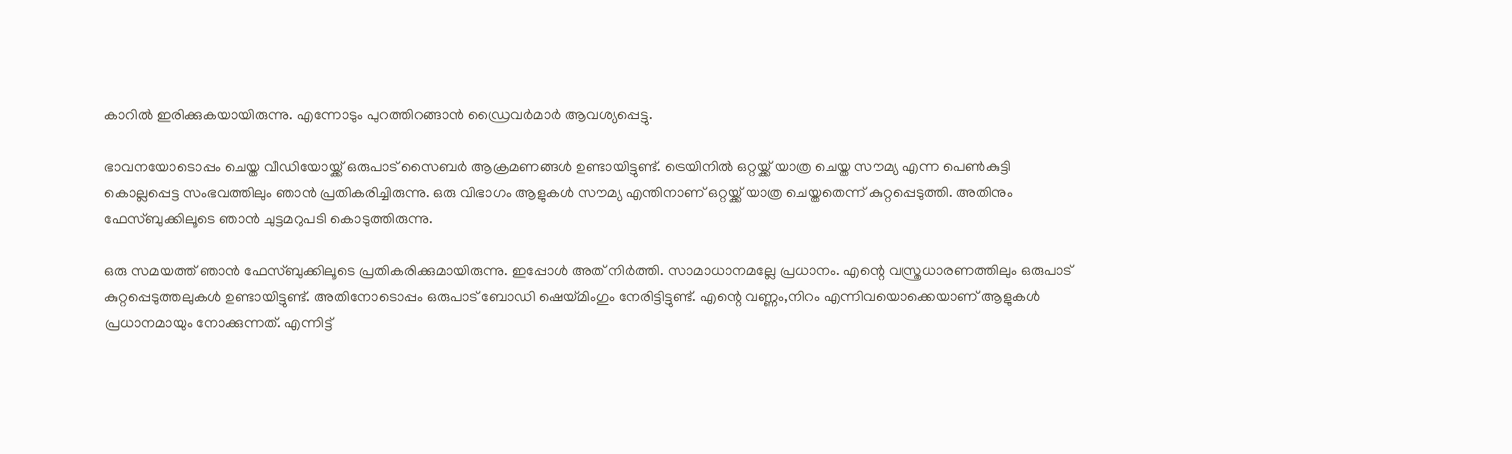കാറില്‍ ഇരിക്കുകയായിരുന്നു. എന്നോടും പുറത്തിറങ്ങാൻ ഡ്രൈവർമാർ ആവശ്യപ്പെട്ടു.

ഭാവനയോടൊപ്പം ചെയ്ത വീഡിയോയ്ക്ക് ഒരുപാട് സൈബർ ആക്രമണങ്ങള്‍ ഉണ്ടായിട്ടുണ്ട്. ട്രെയിനില്‍ ഒറ്റയ്ക്ക് യാത്ര ചെയ്ത സൗമ്യ എന്ന പെണ്‍കുട്ടി കൊല്ലപ്പെട്ട സംഭവത്തിലും ഞാൻ പ്രതികരിച്ചിരുന്നു. ഒരു വിഭാഗം ആളുകള്‍ സൗമ്യ എന്തിനാണ് ഒറ്റയ്ക്ക് യാത്ര ചെയ്തതെന്ന് കുറ്റപ്പെടുത്തി. അതിനും ഫേസ്ബുക്കിലൂടെ ഞാൻ ചുട്ടമറുപടി കൊടുത്തിരുന്നു.

ഒരു സമയത്ത് ഞാൻ ഫേസ്ബുക്കിലൂടെ പ്രതികരിക്കുമായിരുന്നു. ഇപ്പോള്‍ അത് നിർത്തി. സാമാധാനമല്ലേ പ്രധാനം. എന്റെ വസ്ത്രധാരണത്തിലും ഒരുപാട് കുറ്റപ്പെടുത്തലുകള്‍ ഉണ്ടായിട്ടുണ്ട്. അതിനോടൊപ്പം ഒരുപാട് ബോഡി ഷെയ്മിംഗും നേരിട്ടിട്ടുണ്ട്. എന്റെ വണ്ണം,നിറം എന്നിവയൊക്കെയാണ് ആളുകള്‍ പ്രധാനമായും നോക്കുന്നത്. എന്നിട്ട്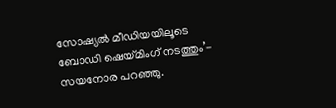സോഷ്യല്‍ മീ‌ഡിയയിലൂടെ ബോഡി ഷെയ്മിംഗ് നടത്തും’- സയനോര പറഞ്ഞു.